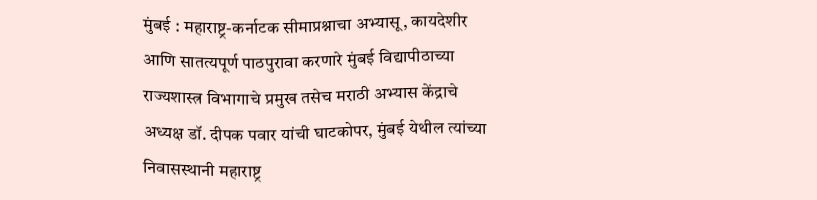मुंबई : महाराष्ट्र-कर्नाटक सीमाप्रश्नाचा अभ्यासू, कायदेशीर आणि सातत्यपूर्ण पाठपुरावा करणारे मुंबई विद्यापीठाच्या राज्यशास्त्र विभागाचे प्रमुख तसेच मराठी अभ्यास केंद्राचे अध्यक्ष डॉ. दीपक पवार यांची घाटकोपर, मुंबई येथील त्यांच्या निवासस्थानी महाराष्ट्र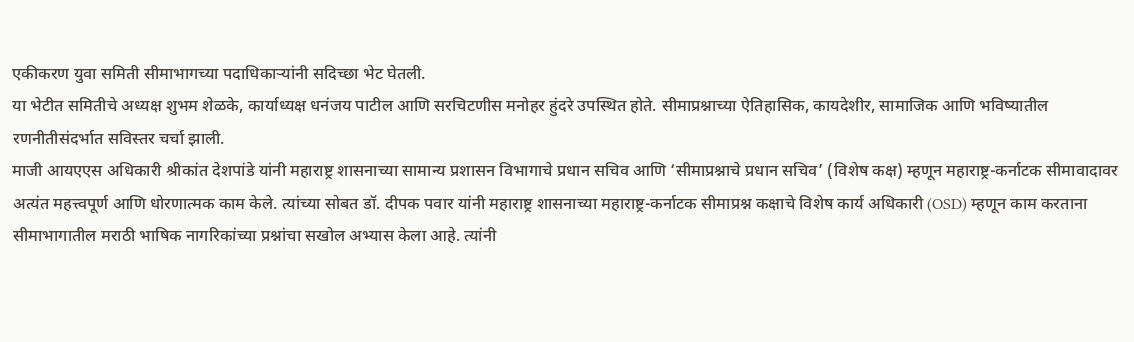एकीकरण युवा समिती सीमाभागच्या पदाधिकाऱ्यांनी सदिच्छा भेट घेतली.
या भेटीत समितीचे अध्यक्ष शुभम शेळके, कार्याध्यक्ष धनंजय पाटील आणि सरचिटणीस मनोहर हुंदरे उपस्थित होते. सीमाप्रश्नाच्या ऐतिहासिक, कायदेशीर, सामाजिक आणि भविष्यातील रणनीतीसंदर्भात सविस्तर चर्चा झाली.
माजी आयएएस अधिकारी श्रीकांत देशपांडे यांनी महाराष्ट्र शासनाच्या सामान्य प्रशासन विभागाचे प्रधान सचिव आणि ‘सीमाप्रश्नाचे प्रधान सचिव’ (विशेष कक्ष) म्हणून महाराष्ट्र-कर्नाटक सीमावादावर अत्यंत महत्त्वपूर्ण आणि धोरणात्मक काम केले. त्यांच्या सोबत डॉ. दीपक पवार यांनी महाराष्ट्र शासनाच्या महाराष्ट्र-कर्नाटक सीमाप्रश्न कक्षाचे विशेष कार्य अधिकारी (OSD) म्हणून काम करताना सीमाभागातील मराठी भाषिक नागरिकांच्या प्रश्नांचा सखोल अभ्यास केला आहे. त्यांनी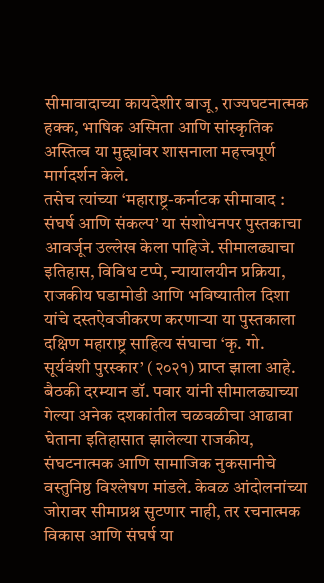सीमावादाच्या कायदेशीर बाजू, राज्यघटनात्मक हक्क, भाषिक अस्मिता आणि सांस्कृतिक अस्तित्व या मुद्द्यांवर शासनाला महत्त्वपूर्ण मार्गदर्शन केले.
तसेच त्यांच्या ‘महाराष्ट्र-कर्नाटक सीमावाद : संघर्ष आणि संकल्प’ या संशोधनपर पुस्तकाचा आवर्जून उल्लेख केला पाहिजे. सीमालढ्याचा इतिहास, विविध टप्पे, न्यायालयीन प्रक्रिया, राजकीय घडामोडी आणि भविष्यातील दिशा यांचे दस्तऐवजीकरण करणाऱ्या या पुस्तकाला दक्षिण महाराष्ट्र साहित्य संघाचा ‘कृ. गो. सूर्यवंशी पुरस्कार’ (२०२१) प्राप्त झाला आहे.
बैठकी दरम्यान डॉ. पवार यांनी सीमालढ्याच्या गेल्या अनेक दशकांतील चळवळीचा आढावा घेताना इतिहासात झालेल्या राजकीय, संघटनात्मक आणि सामाजिक नुकसानीचे वस्तुनिष्ठ विश्लेषण मांडले. केवळ आंदोलनांच्या जोरावर सीमाप्रश्न सुटणार नाही, तर रचनात्मक विकास आणि संघर्ष या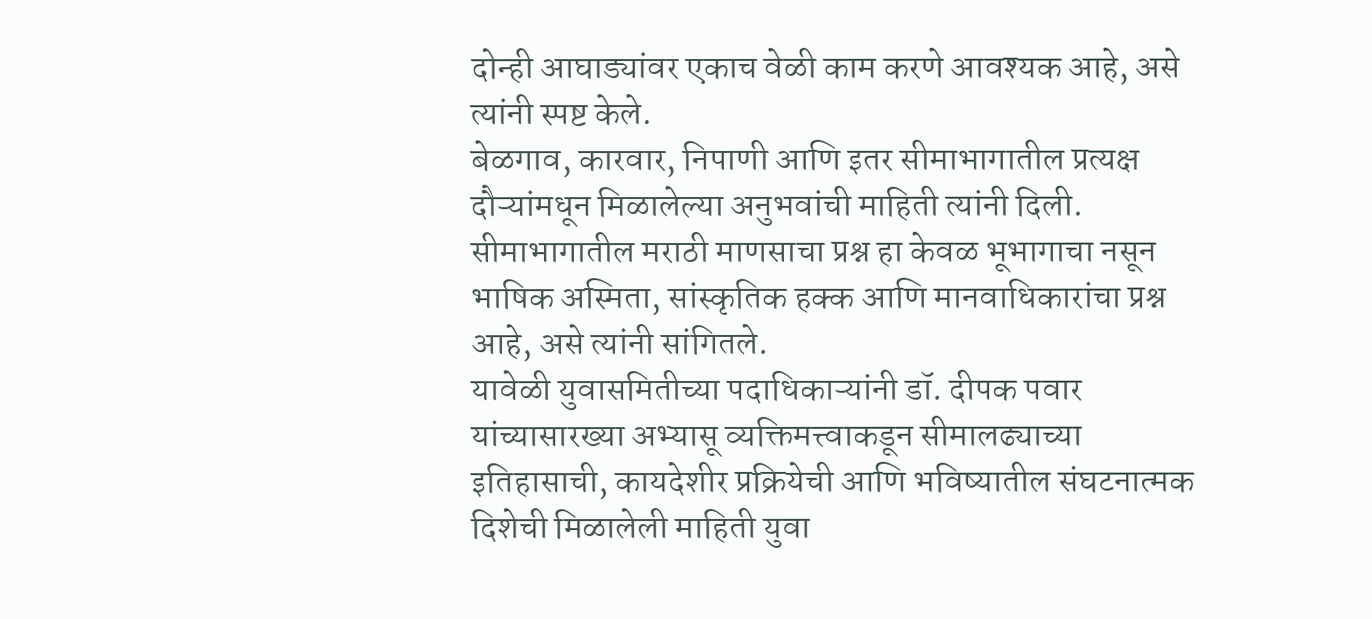दोन्ही आघाड्यांवर एकाच वेळी काम करणे आवश्यक आहे, असे त्यांनी स्पष्ट केले.
बेळगाव, कारवार, निपाणी आणि इतर सीमाभागातील प्रत्यक्ष दौऱ्यांमधून मिळालेल्या अनुभवांची माहिती त्यांनी दिली. सीमाभागातील मराठी माणसाचा प्रश्न हा केवळ भूभागाचा नसून भाषिक अस्मिता, सांस्कृतिक हक्क आणि मानवाधिकारांचा प्रश्न आहे, असे त्यांनी सांगितले.
यावेळी युवासमितीच्या पदाधिकाऱ्यांनी डॉ. दीपक पवार यांच्यासारख्या अभ्यासू व्यक्तिमत्त्वाकडून सीमालढ्याच्या इतिहासाची, कायदेशीर प्रक्रियेची आणि भविष्यातील संघटनात्मक दिशेची मिळालेली माहिती युवा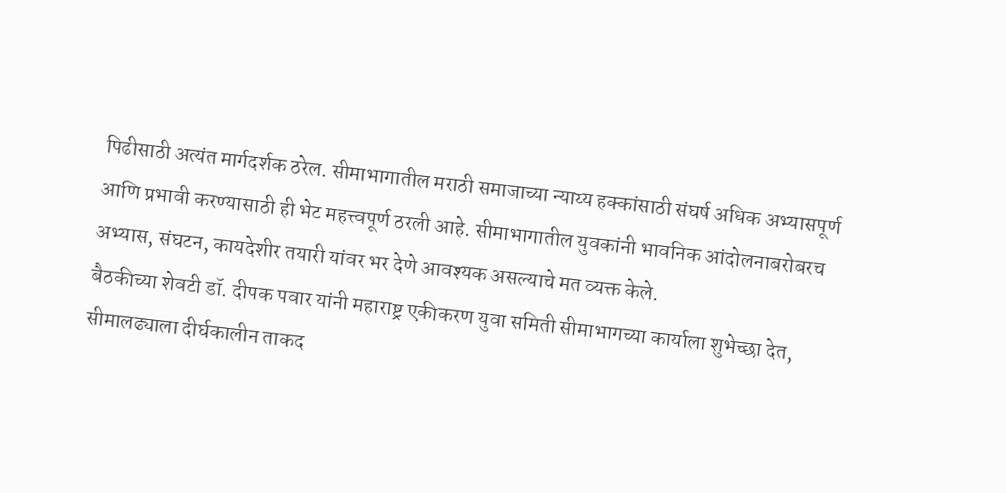पिढीसाठी अत्यंत मार्गदर्शक ठरेल. सीमाभागातील मराठी समाजाच्या न्याय्य हक्कांसाठी संघर्ष अधिक अभ्यासपूर्ण आणि प्रभावी करण्यासाठी ही भेट महत्त्वपूर्ण ठरली आहे. सीमाभागातील युवकांनी भावनिक आंदोलनाबरोबरच अभ्यास, संघटन, कायदेशीर तयारी यांवर भर देणे आवश्यक असल्याचे मत व्यक्त केले.
बैठकीच्या शेवटी डॉ. दीपक पवार यांनी महाराष्ट्र एकीकरण युवा समिती सीमाभागच्या कार्याला शुभेच्छा देत, सीमालढ्याला दीर्घकालीन ताकद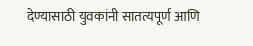देण्यासाठी युवकांनी सातत्यपूर्ण आणि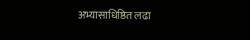अभ्यासाधिष्ठित लढा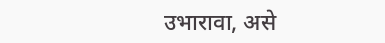उभारावा, असे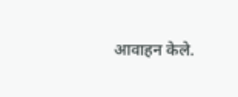आवाहन केले.